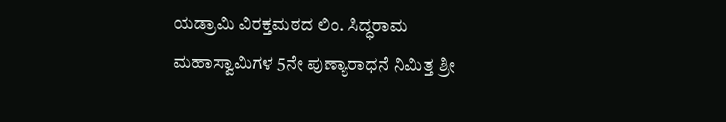ಯಡ್ರಾಮಿ ವಿರಕ್ತಮಠದ ಲಿಂ. ಸಿದ್ಧರಾಮ ಮಹಾಸ್ವಾಮಿಗಳ 5ನೇ ಪುಣ್ಯಾರಾಧನೆ ನಿಮಿತ್ತ ಶ್ರೀ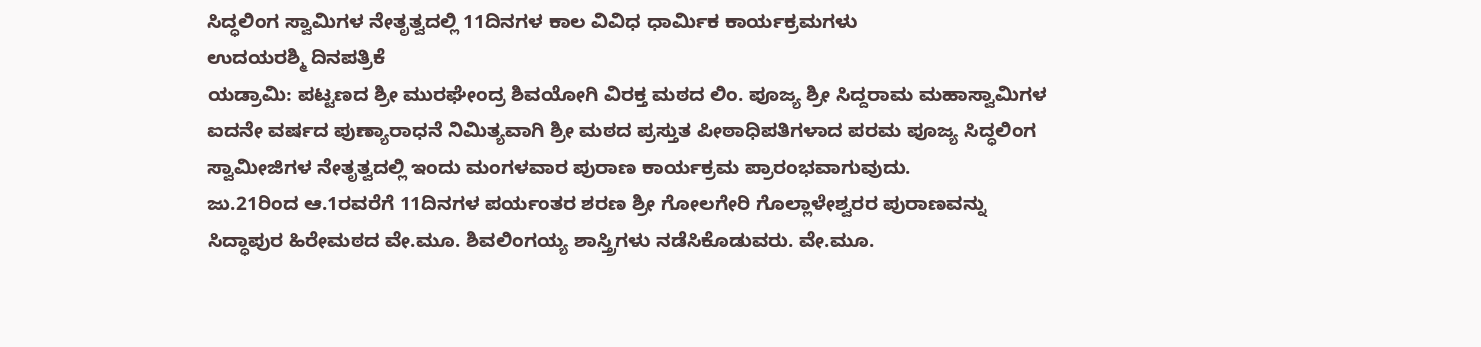ಸಿದ್ಧಲಿಂಗ ಸ್ವಾಮಿಗಳ ನೇತೃತ್ವದಲ್ಲಿ 11ದಿನಗಳ ಕಾಲ ವಿವಿಧ ಧಾರ್ಮಿಕ ಕಾರ್ಯಕ್ರಮಗಳು
ಉದಯರಶ್ಮಿ ದಿನಪತ್ರಿಕೆ
ಯಡ್ರಾಮಿ: ಪಟ್ಟಣದ ಶ್ರೀ ಮುರಘೇಂದ್ರ ಶಿವಯೋಗಿ ವಿರಕ್ತ ಮಠದ ಲಿಂ. ಪೂಜ್ಯ ಶ್ರೀ ಸಿದ್ದರಾಮ ಮಹಾಸ್ವಾಮಿಗಳ ಐದನೇ ವರ್ಷದ ಪುಣ್ಯಾರಾಧನೆ ನಿಮಿತ್ಯವಾಗಿ ಶ್ರೀ ಮಠದ ಪ್ರಸ್ತುತ ಪೀಠಾಧಿಪತಿಗಳಾದ ಪರಮ ಪೂಜ್ಯ ಸಿದ್ಧಲಿಂಗ ಸ್ವಾಮೀಜಿಗಳ ನೇತೃತ್ವದಲ್ಲಿ ಇಂದು ಮಂಗಳವಾರ ಪುರಾಣ ಕಾರ್ಯಕ್ರಮ ಪ್ರಾರಂಭವಾಗುವುದು.
ಜು.21ರಿಂದ ಆ.1ರವರೆಗೆ 11ದಿನಗಳ ಪರ್ಯಂತರ ಶರಣ ಶ್ರೀ ಗೋಲಗೇರಿ ಗೊಲ್ಲಾಳೇಶ್ವರರ ಪುರಾಣವನ್ನು ಸಿದ್ಧಾಪುರ ಹಿರೇಮಠದ ವೇ.ಮೂ. ಶಿವಲಿಂಗಯ್ಯ ಶಾಸ್ತ್ರಿಗಳು ನಡೆಸಿಕೊಡುವರು. ವೇ.ಮೂ.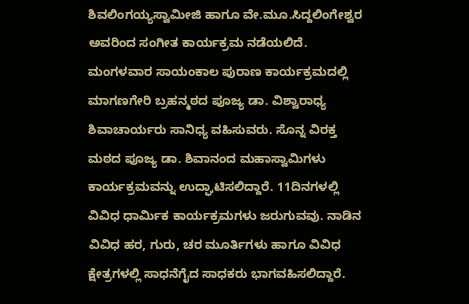ಶಿವಲಿಂಗಯ್ಯಸ್ವಾಮೀಜಿ ಹಾಗೂ ವೇ.ಮೂ.ಸಿದ್ದಲಿಂಗೇಶ್ವರ ಅವರಿಂದ ಸಂಗೀತ ಕಾರ್ಯಕ್ರಮ ನಡೆಯಲಿದೆ.
ಮಂಗಳವಾರ ಸಾಯಂಕಾಲ ಪುರಾಣ ಕಾರ್ಯಕ್ರಮದಲ್ಲಿ ಮಾಗಣಗೇರಿ ಬ್ರಹನ್ಮಠದ ಪೂಜ್ಯ ಡಾ. ವಿಶ್ವಾರಾಧ್ಯ ಶಿವಾಚಾರ್ಯರು ಸಾನಿಧ್ಯ ವಹಿಸುವರು. ಸೊನ್ನ ವಿರಕ್ತ ಮಠದ ಪೂಜ್ಯ ಡಾ. ಶಿವಾನಂದ ಮಹಾಸ್ವಾಮಿಗಳು ಕಾರ್ಯಕ್ರಮವನ್ನು ಉದ್ಘಾಟಿಸಲಿದ್ದಾರೆ. 11ದಿನಗಳಲ್ಲಿ
ವಿವಿಧ ಧಾರ್ಮಿಕ ಕಾರ್ಯಕ್ರಮಗಳು ಜರುಗುವವು. ನಾಡಿನ ವಿವಿಧ ಹರ, ಗುರು, ಚರ ಮೂರ್ತಿಗಳು ಹಾಗೂ ವಿವಿಧ ಕ್ಷೇತ್ರಗಳಲ್ಲಿ ಸಾಧನೆಗೈದ ಸಾಧಕರು ಭಾಗವಹಿಸಲಿದ್ದಾರೆ.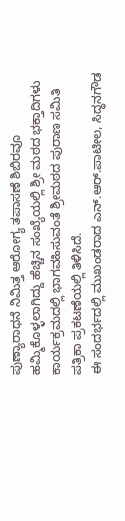ಪುಣ್ಯಾರಾಧನೆ ನಿಮಿತ್ತ ಆರೋಗ್ಯ ತಪಾಸಣೆ ಶಿಬಿರವೂ ಹಮ್ಮಿಕೊಳ್ಳಲಾಗಿದ್ದು ಹೆಚ್ಚಿನ ಸಂಖ್ಯೆಯಲ್ಲಿ ಶ್ರೀ ಮಠದ ಭಕ್ತಾದಿಗಳು ಕಾರ್ಯಕ್ರಮದಲ್ಲಿ ಭಾಗವಹಿಸುವಂತೆ ಶ್ರೀಮಠದ ಪುರಾಣ ಸಮಿತಿ ಪತ್ರಿಕಾ ಪ್ರಕಟಣೆಯಲ್ಲಿ ತಿಳಿಸಿದೆ.
ಈ ಸಂದರ್ಭದಲ್ಲಿ ಮುಖಂಡರಾದ ಎನ್.ಆರ್.ಪಾಟೀಲ, ಸಿದ್ಧನಗೌಡ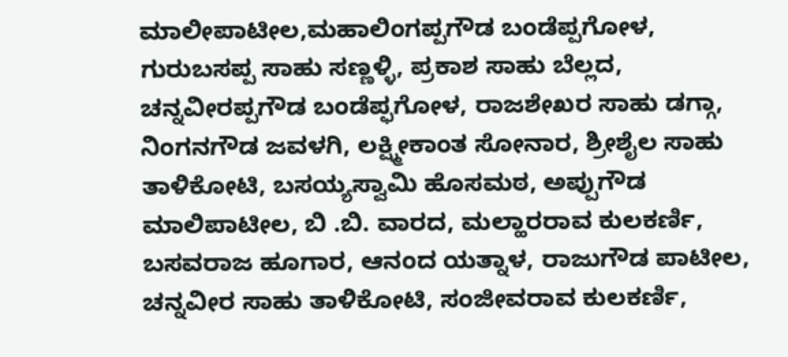ಮಾಲೀಪಾಟೀಲ,ಮಹಾಲಿಂಗಪ್ಪಗೌಡ ಬಂಡೆಪ್ಪಗೋಳ, ಗುರುಬಸಪ್ಪ ಸಾಹು ಸಣ್ಣಳ್ಳಿ, ಪ್ರಕಾಶ ಸಾಹು ಬೆಲ್ಲದ, ಚನ್ನವೀರಪ್ಪಗೌಡ ಬಂಡೆಪ್ಫಗೋಳ, ರಾಜಶೇಖರ ಸಾಹು ಡಗ್ಗಾ, ನಿಂಗನಗೌಡ ಜವಳಗಿ, ಲಕ್ಷ್ಮೀಕಾಂತ ಸೋನಾರ, ಶ್ರೀಶೈಲ ಸಾಹು ತಾಳಿಕೋಟಿ, ಬಸಯ್ಯಸ್ವಾಮಿ ಹೊಸಮಠ, ಅಪ್ಪುಗೌಡ ಮಾಲಿಪಾಟೀಲ, ಬಿ .ಬಿ. ವಾರದ, ಮಲ್ಹಾರರಾವ ಕುಲಕರ್ಣಿ, ಬಸವರಾಜ ಹೂಗಾರ, ಆನಂದ ಯತ್ನಾಳ, ರಾಜುಗೌಡ ಪಾಟೀಲ, ಚನ್ನವೀರ ಸಾಹು ತಾಳಿಕೋಟಿ, ಸಂಜೀವರಾವ ಕುಲಕರ್ಣಿ,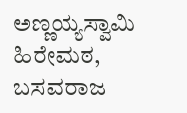ಅಣ್ಣಯ್ಯಸ್ವಾಮಿ ಹಿರೇಮಠ, ಬಸವರಾಜ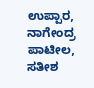ಉಪ್ಪಾರ, ನಾಗೇಂದ್ರ ಪಾಟೀಲ, ಸತೀಶ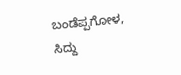ಬಂಡೆಪ್ಪಗೋಳ, ಸಿದ್ದು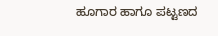ಹೂಗಾರ ಹಾಗೂ ಪಟ್ಟಣದ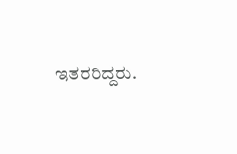ಇತರರಿದ್ದರು.